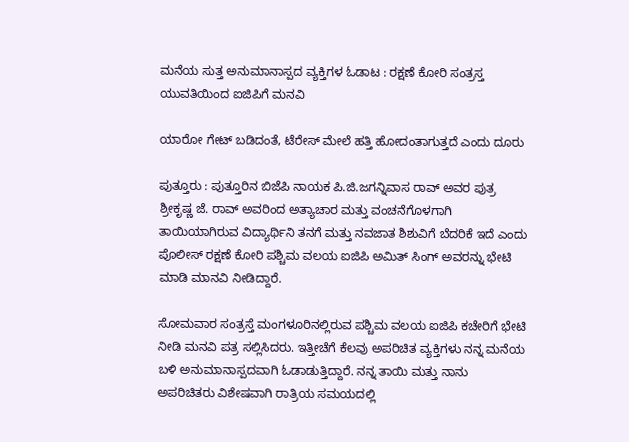ಮನೆಯ ಸುತ್ತ ಅನುಮಾನಾಸ್ಪದ ವ್ಯಕ್ತಿಗಳ ಓಡಾಟ : ರಕ್ಷಣೆ ಕೋರಿ ಸಂತ್ರಸ್ತ ಯುವತಿಯಿಂದ ಐಜಿಪಿಗೆ ಮನವಿ

ಯಾರೋ ಗೇಟ್‌ ಬಡಿದಂತೆ, ಟೆರೇಸ್‌ ಮೇಲೆ ಹತ್ತಿ ಹೋದಂತಾಗುತ್ತದೆ ಎಂದು ದೂರು

ಪುತ್ತೂರು : ಪುತ್ತೂರಿನ ಬಿಜೆಪಿ ನಾಯಕ ಪಿ.ಜಿ.ಜಗನ್ನಿವಾಸ ರಾವ್ ಅವರ ಪುತ್ರ ಶ್ರೀಕೃಷ್ಣ ಜೆ. ರಾವ್ ಅವರಿಂದ ಅತ್ಯಾಚಾರ ಮತ್ತು ವಂಚನೆಗೊಳಗಾಗಿ ತಾಯಿಯಾಗಿರುವ ವಿದ್ಯಾರ್ಥಿನಿ ತನಗೆ ಮತ್ತು ನವಜಾತ ಶಿಶುವಿಗೆ ಬೆದರಿಕೆ ಇದೆ ಎಂದು ಪೊಲೀಸ್ ರಕ್ಷಣೆ ಕೋರಿ ಪಶ್ಚಿಮ ವಲಯ ಐಜಿಪಿ ಅಮಿತ್ ಸಿಂಗ್ ಅವರನ್ನು ಭೇಟಿ ಮಾಡಿ ಮಾನವಿ ನೀಡಿದ್ದಾರೆ.

ಸೋಮವಾರ ಸಂತ್ರಸ್ತೆ ಮಂಗಳೂರಿನಲ್ಲಿರುವ ಪಶ್ಚಿಮ ವಲಯ ಐಜಿಪಿ ಕಚೇರಿಗೆ ಭೇಟಿ ನೀಡಿ ಮನವಿ ಪತ್ರ ಸಲ್ಲಿಸಿದರು. ಇತ್ತೀಚೆಗೆ ಕೆಲವು ಅಪರಿಚಿತ ವ್ಯಕ್ತಿಗಳು ನನ್ನ ಮನೆಯ ಬಳಿ ಅನುಮಾನಾಸ್ಪದವಾಗಿ ಓಡಾಡುತ್ತಿದ್ದಾರೆ. ನನ್ನ ತಾಯಿ ಮತ್ತು ನಾನು ಅಪರಿಚಿತರು ವಿಶೇಷವಾಗಿ ರಾತ್ರಿಯ ಸಮಯದಲ್ಲಿ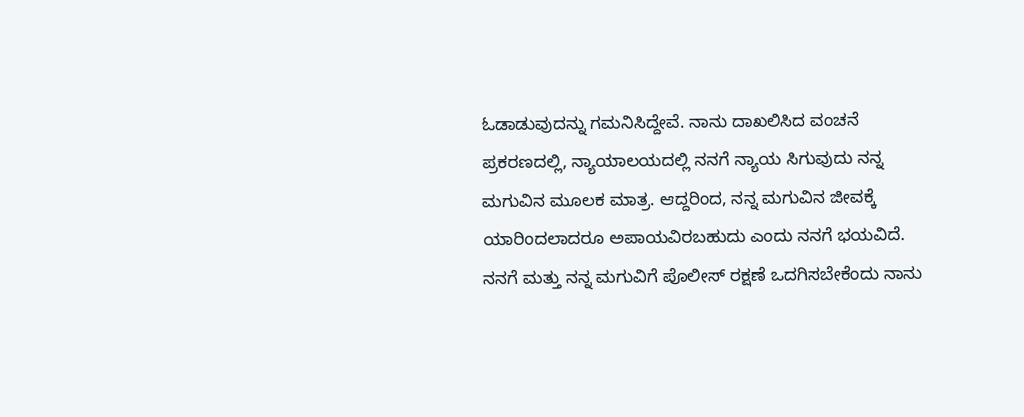ಓಡಾಡುವುದನ್ನು ಗಮನಿಸಿದ್ದೇವೆ. ನಾನು ದಾಖಲಿಸಿದ ವಂಚನೆ ಪ್ರಕರಣದಲ್ಲಿ, ನ್ಯಾಯಾಲಯದಲ್ಲಿ ನನಗೆ ನ್ಯಾಯ ಸಿಗುವುದು ನನ್ನ ಮಗುವಿನ ಮೂಲಕ ಮಾತ್ರ. ಆದ್ದರಿಂದ, ನನ್ನ ಮಗುವಿನ ಜೀವಕ್ಕೆ ಯಾರಿಂದಲಾದರೂ ಅಪಾಯವಿರಬಹುದು ಎಂದು ನನಗೆ ಭಯವಿದೆ. ನನಗೆ ಮತ್ತು ನನ್ನ ಮಗುವಿಗೆ ಪೊಲೀಸ್ ರಕ್ಷಣೆ ಒದಗಿಸಬೇಕೆಂದು ನಾನು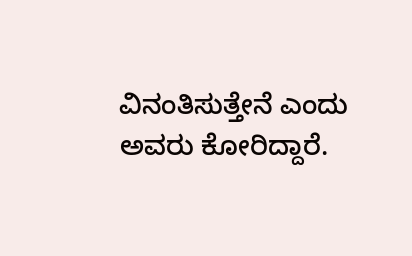ವಿನಂತಿಸುತ್ತೇನೆ ಎಂದು ಅವರು ಕೋರಿದ್ದಾರೆ.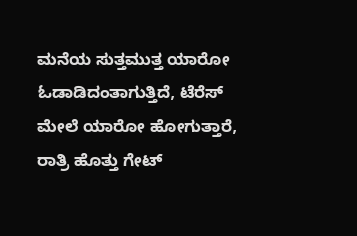ಮನೆಯ ಸುತ್ತಮುತ್ತ ಯಾರೋ ಓಡಾಡಿದಂತಾಗುತ್ತಿದೆ, ಟೆರೆಸ್‌ ಮೇಲೆ ಯಾರೋ ಹೋಗುತ್ತಾರೆ, ರಾತ್ರಿ ಹೊತ್ತು ಗೇಟ್‌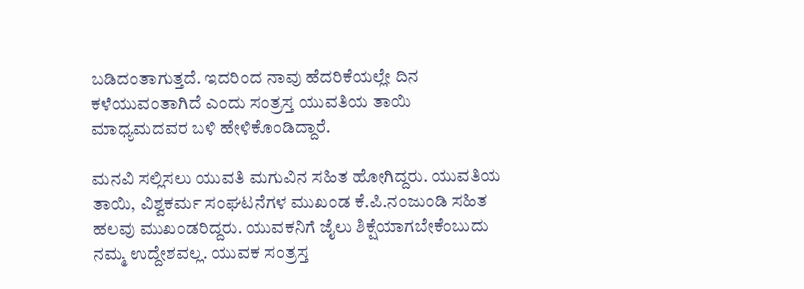ಬಡಿದಂತಾಗುತ್ತದೆ. ಇದರಿಂದ ನಾವು ಹೆದರಿಕೆಯಲ್ಲೇ ದಿನ ಕಳೆಯುವಂತಾಗಿದೆ ಎಂದು ಸಂತ್ರಸ್ತ ಯುವತಿಯ ತಾಯಿ ಮಾಧ್ಯಮದವರ ಬಳಿ ಹೇಳಿಕೊಂಡಿದ್ದಾರೆ.

ಮನವಿ ಸಲ್ಲಿಸಲು ಯುವತಿ ಮಗುವಿನ ಸಹಿತ ಹೋಗಿದ್ದರು. ಯುವತಿಯ ತಾಯಿ, ವಿಶ್ವಕರ್ಮ ಸಂಘಟನೆಗಳ ಮುಖಂಡ ಕೆ.ಪಿ.ನಂಜುಂಡಿ ಸಹಿತ ಹಲವು ಮುಖಂಡರಿದ್ದರು. ಯುವಕನಿಗೆ ಜೈಲು ಶಿಕ್ಷೆಯಾಗಬೇಕೆಂಬುದು ನಮ್ಮ ಉದ್ದೇಶವಲ್ಲ. ಯುವಕ ಸಂತ್ರಸ್ತ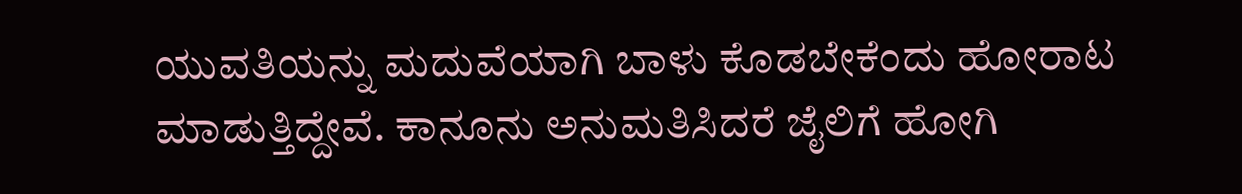ಯುವತಿಯನ್ನು ಮದುವೆಯಾಗಿ ಬಾಳು ಕೊಡಬೇಕೆಂದು ಹೋರಾಟ ಮಾಡುತ್ತಿದ್ದೇವೆ. ಕಾನೂನು ಅನುಮತಿಸಿದರೆ ಜೈಲಿಗೆ ಹೋಗಿ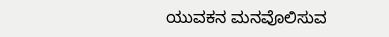ಯುವಕನ ಮನವೊಲಿಸುವ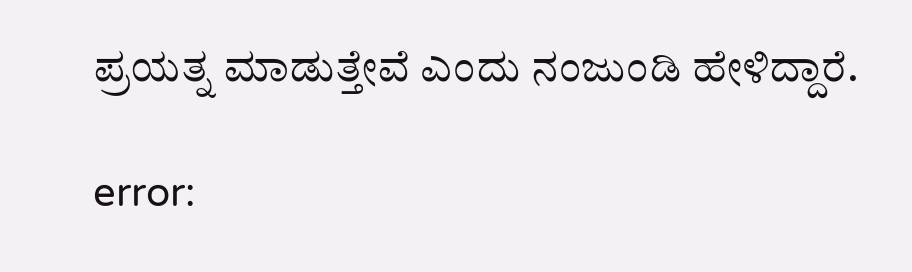ಪ್ರಯತ್ನ ಮಾಡುತ್ತೇವೆ ಎಂದು ನಂಜುಂಡಿ ಹೇಳಿದ್ದಾರೆ.

error: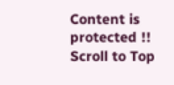Content is protected !!
Scroll to Top